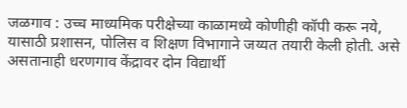जळगाव : उच्च माध्यमिक परीक्षेच्या काळामध्ये कोणीही कॉपी करू नये, यासाठी प्रशासन, पोलिस व शिक्षण विभागाने जय्यत तयारी केली होती. असे असतानाही धरणगाव केंद्रावर दोन विद्यार्थी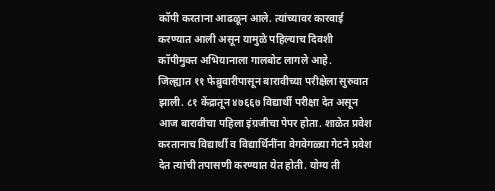कॉपी करताना आढळून आले. त्यांच्यावर कारवाई करण्यात आली असून यामुळे पहिल्याच दिवशी कॉपीमुक्त अभियानाला गालबोट लागले आहे.
जिल्ह्यात ११ फेब्रुवारीपासून बारावीच्या परीक्षेला सुरुवात झाली. ८१ केंद्रातून ४७६६७ विद्यार्थी परीक्षा देत असून आज बारावीचा पहिला इंग्रजीचा पेपर होता. शाळेत प्रवेश करतानाच विद्यार्थी व विद्यार्थिनींना वेगवेगळ्या गेटने प्रवेश देत त्यांची तपासणी करण्यात येत होती. योग्य ती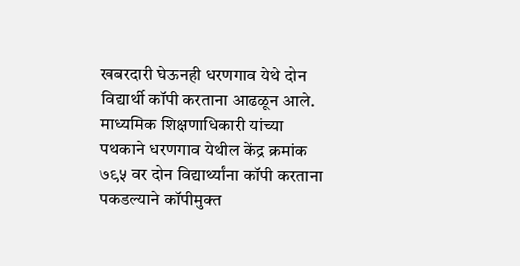खबरदारी घेऊनही धरणगाव येथे दोन विद्यार्थी कॉपी करताना आढळून आले. माध्यमिक शिक्षणाधिकारी यांच्या पथकाने धरणगाव येथील केंद्र क्रमांक ७९५ वर दोन विद्यार्थ्यांना कॉपी करताना पकडल्याने कॉपीमुक्त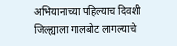अभियानाच्या पहिल्याच दिवशी जिल्ह्याला गालबोट लागल्याचे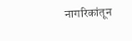नागरिकांतून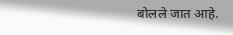बोलले जात आहे.